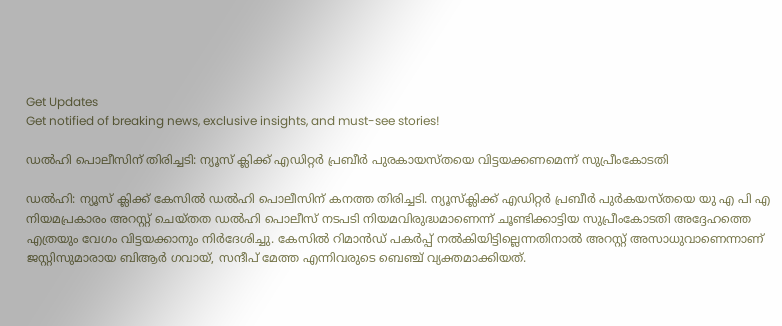Get Updates
Get notified of breaking news, exclusive insights, and must-see stories!

ഡല്‍ഹി പൊലീസിന് തിരിച്ചടി: ന്യൂസ് ക്ലിക്ക് എഡിറ്റർ പ്രബീര്‍ പുരകായസ്തയെ വിട്ടയക്കണമെന്ന് സുപ്രീംകോടതി

ഡല്‍ഹി: ന്യൂസ് ക്ലിക്ക് കേസില്‍ ഡല്‍ഹി പൊലീസിന് കനത്ത തിരിച്ചടി. ന്യൂസ്‌ക്ലിക്ക് എഡിറ്റർ പ്രബീർ പുർകയസ്തയെ യു എ പി എ നിയമപ്രകാരം അറസ്റ്റ് ചെയ്തത ഡല്‍ഹി പൊലീസ് നടപടി നിയമവിരുദ്ധമാണെന്ന് ചൂണ്ടിക്കാട്ടിയ സുപ്രീംകോടതി അദ്ദേഹത്തെ എത്രയും വേഗം വിട്ടയക്കാനും നിർദേശിച്ചു. കേസിൽ റിമാൻഡ് പകർപ്പ് നൽകിയിട്ടില്ലെന്നതിനാല്‍ അറസ്റ്റ് അസാധുവാണെന്നാണ് ജസ്റ്റിസുമാരായ ബിആർ ഗവായ്, സന്ദീപ് മേത്ത എന്നിവരുടെ ബെഞ്ച് വ്യക്തമാക്കിയത്.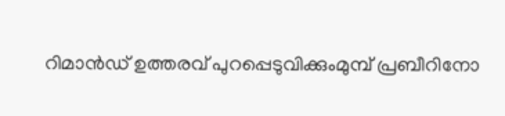റിമാന്‍ഡ് ഉത്തരവ് പുറപ്പെടുവിക്കുംമുമ്പ് പ്രബീറിനോ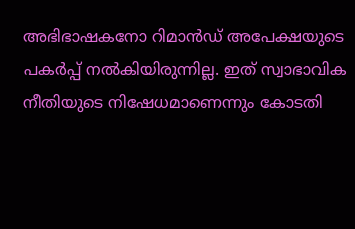അഭിഭാഷകനോ റിമാന്‍ഡ് അപേക്ഷയുടെ പകര്‍പ്പ് നല്‍കിയിരുന്നില്ല. ഇത് സ്വാഭാവിക നീതിയുടെ നിഷേധമാണെന്നും കോടതി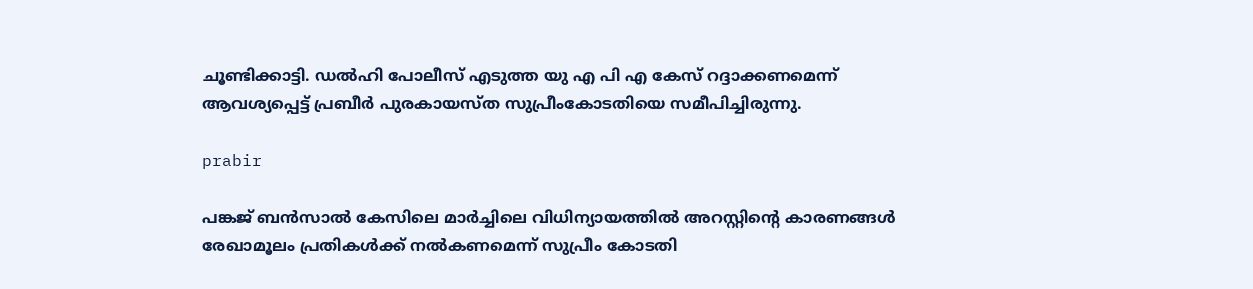ചൂണ്ടിക്കാട്ടി. ഡല്‍ഹി പോലീസ് എടുത്ത യു എ പി എ കേസ് റദ്ദാക്കണമെന്ന് ആവശ്യപ്പെട്ട് പ്രബീര്‍ പുരകായസ്ത സുപ്രീംകോടതിയെ സമീപിച്ചിരുന്നു.

prabir

പങ്കജ് ബൻസാൽ കേസിലെ മാർച്ചിലെ വിധിന്യായത്തിൽ അറസ്റ്റിൻ്റെ കാരണങ്ങൾ രേഖാമൂലം പ്രതികൾക്ക് നൽകണമെന്ന് സുപ്രീം കോടതി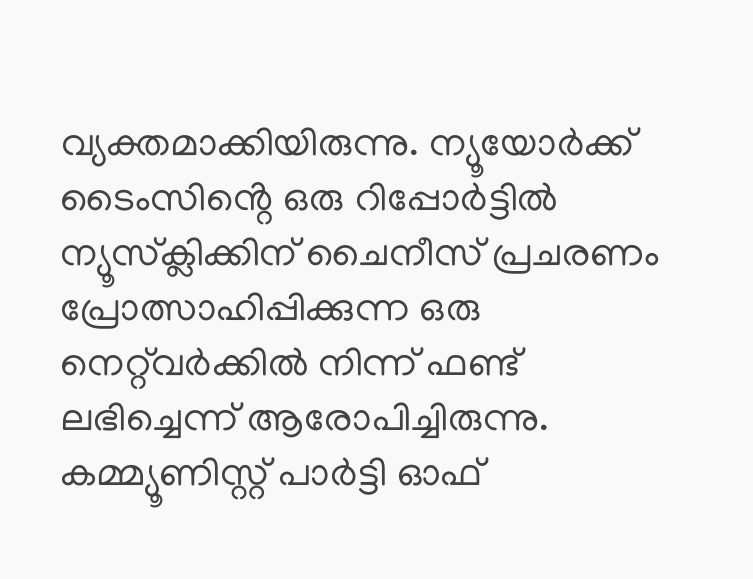വ്യക്തമാക്കിയിരുന്നു. ന്യൂയോർക്ക് ടൈംസിൻ്റെ ഒരു റിപ്പോർട്ടില്‍ ന്യൂസ്‌ക്ലിക്കിന് ചൈനീസ് പ്രചരണം പ്രോത്സാഹിപ്പിക്കുന്ന ഒരു നെറ്റ്‌വർക്കിൽ നിന്ന് ഫണ്ട് ലഭിച്ചെന്ന് ആരോപിച്ചിരുന്നു. കമ്മ്യൂണിസ്റ്റ് പാർട്ടി ഓഫ്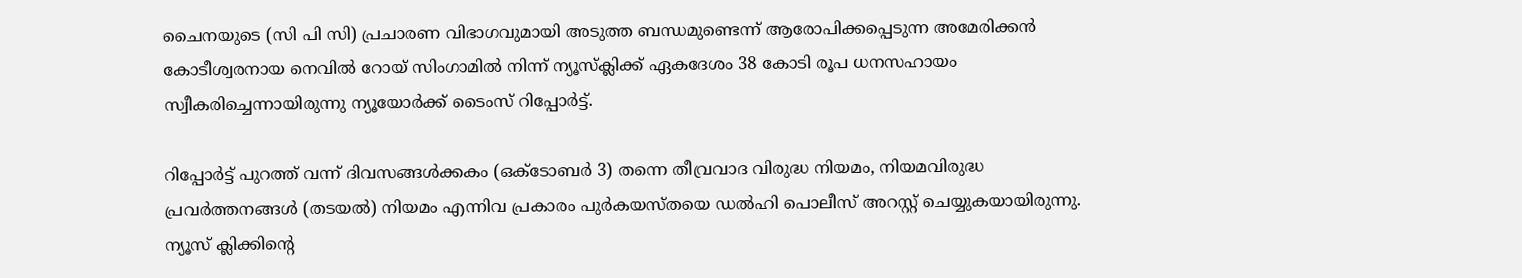ചൈനയുടെ (സി പി സി) പ്രചാരണ വിഭാഗവുമായി അടുത്ത ബന്ധമുണ്ടെന്ന് ആരോപിക്കപ്പെടുന്ന അമേരിക്കൻ കോടീശ്വരനായ നെവിൽ റോയ് സിംഗാമിൽ നിന്ന് ന്യൂസ്‌ക്ലിക്ക് ഏകദേശം 38 കോടി രൂപ ധനസഹായം സ്വീകരിച്ചെന്നായിരുന്നു ന്യൂയോർക്ക് ടൈംസ് റിപ്പോർട്ട്.

റിപ്പോർട്ട് പുറത്ത് വന്ന് ദിവസങ്ങൾക്കകം (ഒക്ടോബർ 3) തന്നെ തീവ്രവാദ വിരുദ്ധ നിയമം, നിയമവിരുദ്ധ പ്രവർത്തനങ്ങൾ (തടയൽ) നിയമം എന്നിവ പ്രകാരം പുർകയസ്തയെ ഡല്‍ഹി പൊലീസ് അറസ്റ്റ് ചെയ്യുകയായിരുന്നു. ന്യൂസ് ക്ലിക്കിന്റെ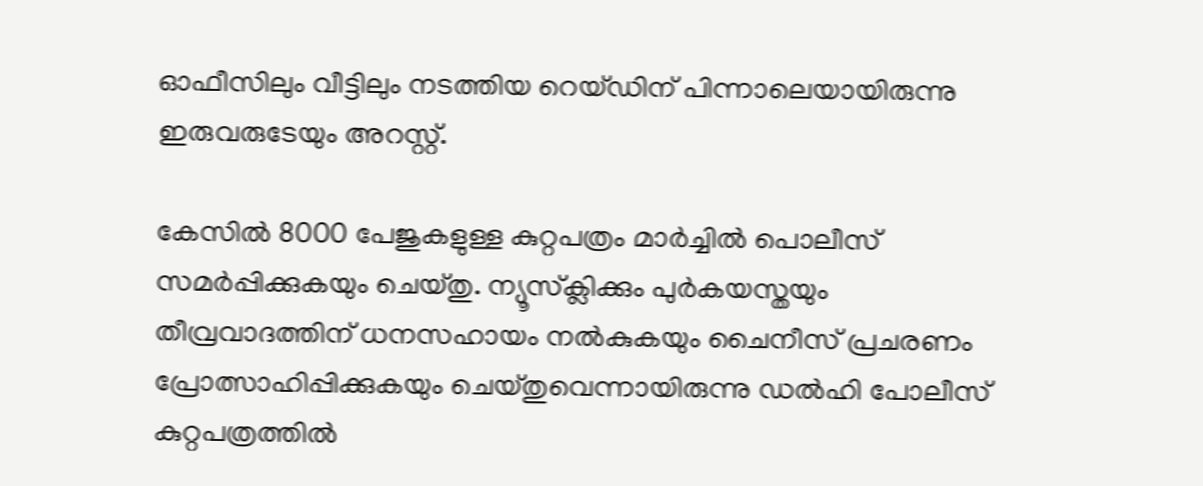ഓഫീസിലും വീട്ടിലും നടത്തിയ റെയ്ഡിന് പിന്നാലെയായിരുന്നു ഇരുവരുടേയും അറസ്റ്റ്.

കേസില്‍ 8000 പേജുകളുള്ള കുറ്റപത്രം മാർച്ചില്‍ പൊലീസ് സമർപ്പിക്കുകയും ചെയ്തു. ന്യൂസ്‌ക്ലിക്കും പുർകയസ്തയും തീവ്രവാദത്തിന് ധനസഹായം നൽകുകയും ചൈനീസ് പ്രചരണം പ്രോത്സാഹിപ്പിക്കുകയും ചെയ്തുവെന്നായിരുന്നു ഡൽഹി പോലീസ് കുറ്റപത്രത്തില്‍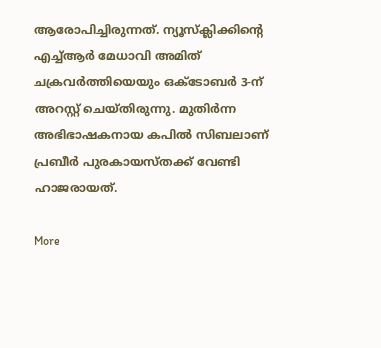ആരോപിച്ചിരുന്നത്. ന്യൂസ്‌ക്ലിക്കിൻ്റെ എച്ച്ആർ മേധാവി അമിത് ചക്രവർത്തിയെയും ഒക്ടോബർ 3-ന് അറസ്റ്റ് ചെയ്തിരുന്നു. മുതിർന്ന അഭിഭാഷകനായ കപില്‍ സിബലാണ് പ്രബീര്‍ പുരകായസ്തക്ക് വേണ്ടി ഹാജരായത്.

More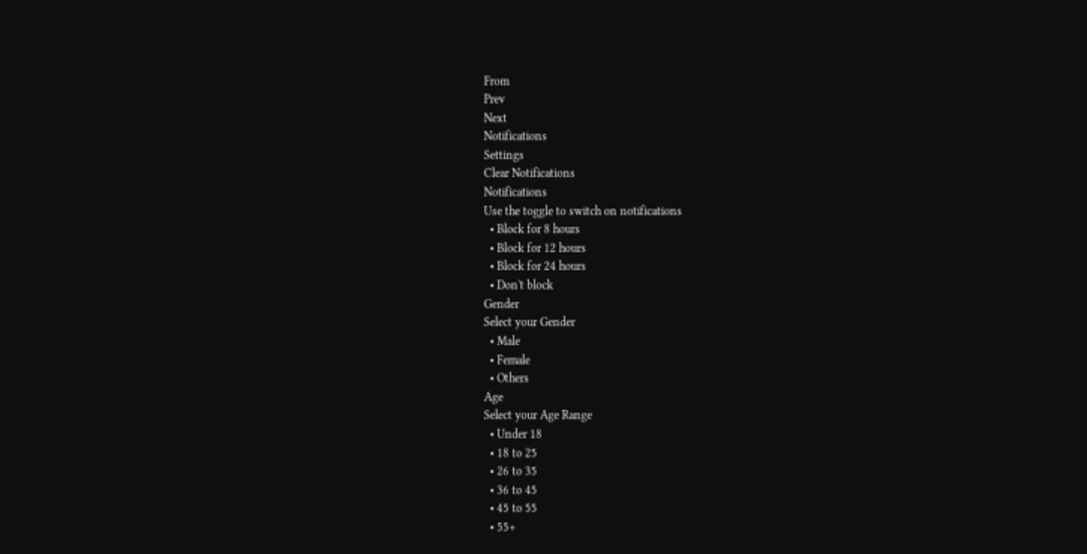From
Prev
Next
Notifications
Settings
Clear Notifications
Notifications
Use the toggle to switch on notifications
  • Block for 8 hours
  • Block for 12 hours
  • Block for 24 hours
  • Don't block
Gender
Select your Gender
  • Male
  • Female
  • Others
Age
Select your Age Range
  • Under 18
  • 18 to 25
  • 26 to 35
  • 36 to 45
  • 45 to 55
  • 55+